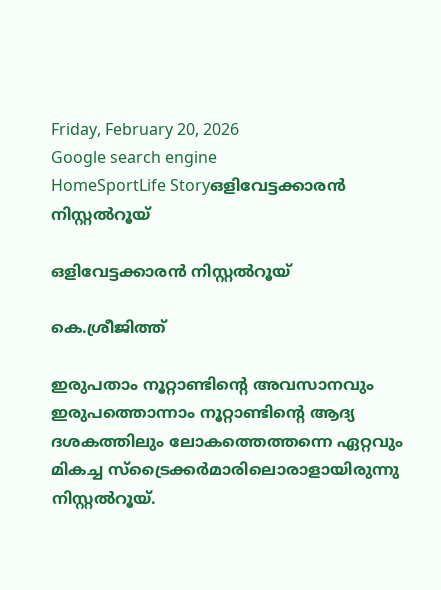Friday, February 20, 2026
Google search engine
HomeSportLife Storyഒളിവേട്ടക്കാരന്‍ നിസ്റ്റല്‍റൂയ്

ഒളിവേട്ടക്കാരന്‍ നിസ്റ്റല്‍റൂയ്

കെ.ശ്രീജിത്ത്

ഇരുപതാം നൂറ്റാണ്ടിന്റെ അവസാനവും ഇരുപത്തൊന്നാം നൂറ്റാണ്ടിന്റെ ആദ്യ ദശകത്തിലും ലോകത്തെത്തന്നെ ഏറ്റവും മികച്ച സ്‌ട്രൈക്കര്‍മാരിലൊരാളായിരുന്നു നിസ്റ്റല്‍റൂയ്.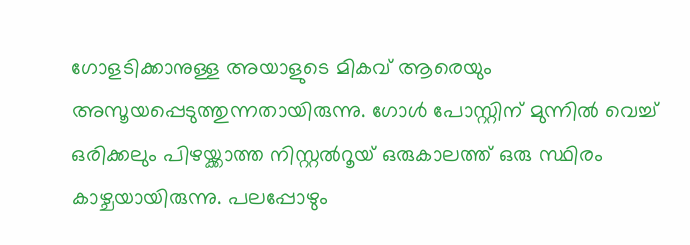ഗോളടിക്കാനുള്ള അയാളുടെ മികവ് ആരെയും അസൂയപ്പെടുത്തുന്നതായിരുന്നു. ഗോള്‍ പോസ്റ്റിന് മുന്നില്‍ വെച്ച് ഒരിക്കലും പിഴയ്ക്കാത്ത നിസ്റ്റല്‍റൂയ് ഒരുകാലത്ത് ഒരു സ്ഥിരം കാഴ്ചയായിരുന്നു. പലപ്പോഴും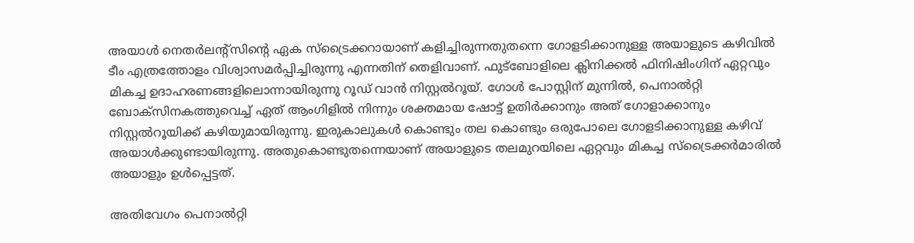അയാള്‍ നെതര്‍ലന്റ്‌സിന്റെ ഏക സ്‌ട്രൈക്കറായാണ് കളിച്ചിരുന്നതുതന്നെ ഗോളടിക്കാനുള്ള അയാളുടെ കഴിവില്‍ ടീം എത്രത്തോളം വിശ്വാസമര്‍പ്പിച്ചിരുന്നു എന്നതിന് തെളിവാണ്. ഫുട്‌ബോളിലെ ക്ലിനിക്കല്‍ ഫിനിഷിംഗിന് ഏറ്റവും മികച്ച ഉദാഹരണങ്ങളിലൊന്നായിരുന്നു റൂഡ് വാന്‍ നിസ്റ്റല്‍റൂയ്. ഗോള്‍ പോസ്റ്റിന് മുന്നില്‍, പെനാല്‍റ്റി ബോക്‌സിനകത്തുവെച്ച് ഏത് ആംഗിളില്‍ നിന്നും ശക്തമായ ഷോട്ട് ഉതിര്‍ക്കാനും അത് ഗോളാക്കാനും നിസ്റ്റല്‍റൂയിക്ക് കഴിയുമായിരുന്നു. ഇരുകാലുകള്‍ കൊണ്ടും തല കൊണ്ടും ഒരുപോലെ ഗോളടിക്കാനുള്ള കഴിവ് അയാള്‍ക്കുണ്ടായിരുന്നു. അതുകൊണ്ടുതന്നെയാണ് അയാളുടെ തലമുറയിലെ ഏറ്റവും മികച്ച സ്‌ട്രൈക്കര്‍മാരില്‍ അയാളും ഉള്‍പ്പെട്ടത്.

അതിവേഗം പെനാല്‍റ്റി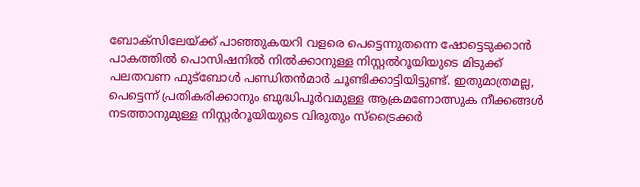ബോക്‌സിലേയ്ക്ക് പാഞ്ഞുകയറി വളരെ പെട്ടെന്നുതന്നെ ഷോട്ടെടുക്കാന്‍ പാകത്തില്‍ പൊസിഷനില്‍ നില്‍ക്കാനുള്ള നിസ്റ്റല്‍റൂയിയുടെ മിടുക്ക് പലതവണ ഫുട്‌ബോള്‍ പണ്ഡിതന്‍മാര്‍ ചൂണ്ടിക്കാട്ടിയിട്ടുണ്ട്. ഇതുമാത്രമല്ല, പെട്ടെന്ന് പ്രതികരിക്കാനും ബുദ്ധിപൂര്‍വമുള്ള ആക്രമണോത്സുക നീക്കങ്ങള്‍ നടത്താനുമുള്ള നിസ്റ്റര്‍റൂയിയുടെ വിരുതും സ്‌ട്രൈക്കര്‍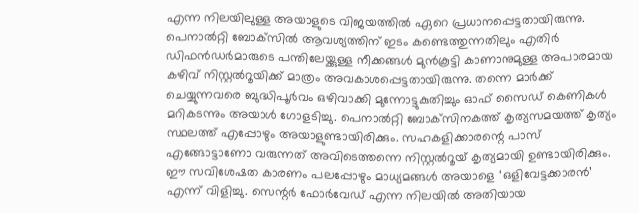എന്ന നിലയിലുള്ള അയാളുടെ വിജയത്തില്‍ ഏറെ പ്രധാനപ്പെട്ടതായിരുന്നു. പെനാല്‍റ്റി ബോക്‌സില്‍ ആവശ്യത്തിന് ഇടം കണ്ടെത്തുന്നതിലും എതിര്‍ ഡിഫന്‍ഡര്‍മാരുടെ പന്തിലേയ്ക്കുള്ള നീക്കങ്ങള്‍ മുന്‍കൂട്ടി കാണാനുമുള്ള അപാരമായ കഴിവ് നിസ്റ്റല്‍റൂയിക്ക് മാത്രം അവകാശപ്പെട്ടതായിരുന്നു. തന്നെ മാര്‍ക്ക് ചെയ്യുന്നവരെ ബുദ്ധിപൂര്‍വം ഒഴിവാക്കി മുന്നോട്ടുകുതിച്ചും ഓഫ് സൈഡ് കെണികള്‍ മറികടന്നും അയാള്‍ ഗോളടിച്ചു. പെനാല്‍റ്റി ബോക്‌സിനകത്ത് കൃത്യസമയത്ത് കൃത്യം സ്ഥലത്ത് എപ്പോഴും അയാളുണ്ടായിരിക്കും. സഹകളിക്കാരന്റെ പാസ് എങ്ങോട്ടാണോ വരുന്നത് അവിടെത്തന്നെ നിസ്റ്റല്‍റൂയ് കൃത്യമായി ഉണ്ടായിരിക്കും. ഈ സവിശേഷത കാരണം പലപ്പോഴും മാധ്യമങ്ങള്‍ അയാളെ ‘ഒളിവേട്ടക്കാരന്‍’ എന്ന് വിളിച്ചു. സെന്റര്‍ ഫോര്‍വേഡ് എന്ന നിലയില്‍ അതിയായ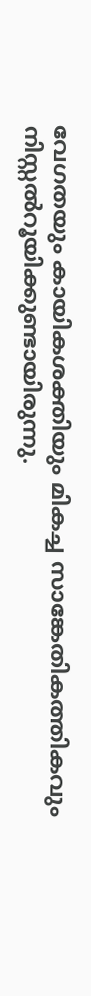വേഗതയും കായികശക്തിയും മികച്ച സാങ്കേതികത്തികവും നിസ്റ്റല്‍റൂയിക്കുണ്ടായിരുന്നു.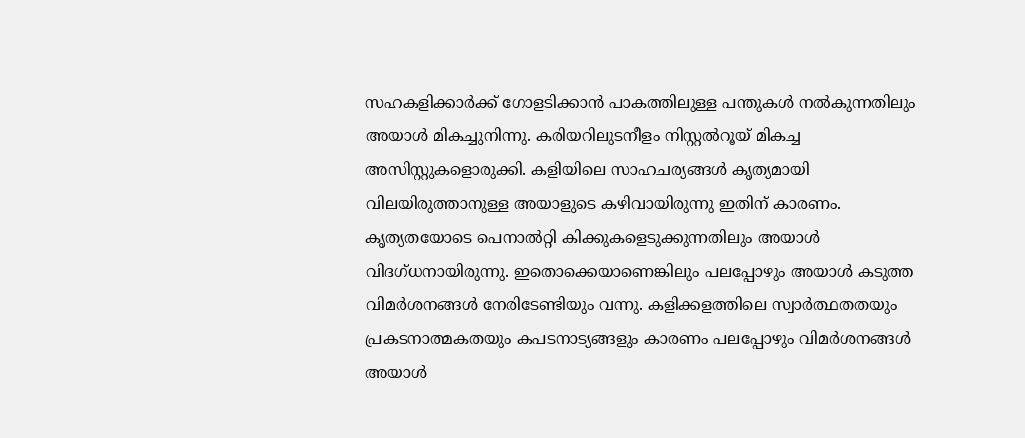സഹകളിക്കാര്‍ക്ക് ഗോളടിക്കാന്‍ പാകത്തിലുള്ള പന്തുകള്‍ നല്‍കുന്നതിലും അയാള്‍ മികച്ചുനിന്നു. കരിയറിലുടനീളം നിസ്റ്റല്‍റൂയ് മികച്ച അസിസ്റ്റുകളൊരുക്കി. കളിയിലെ സാഹചര്യങ്ങള്‍ കൃത്യമായി വിലയിരുത്താനുള്ള അയാളുടെ കഴിവായിരുന്നു ഇതിന് കാരണം. കൃത്യതയോടെ പെനാല്‍റ്റി കിക്കുകളെടുക്കുന്നതിലും അയാള്‍ വിദഗ്ധനായിരുന്നു. ഇതൊക്കെയാണെങ്കിലും പലപ്പോഴും അയാള്‍ കടുത്ത വിമര്‍ശനങ്ങള്‍ നേരിടേണ്ടിയും വന്നു. കളിക്കളത്തിലെ സ്വാര്‍ത്ഥതതയും പ്രകടനാത്മകതയും കപടനാട്യങ്ങളും കാരണം പലപ്പോഴും വിമര്‍ശനങ്ങള്‍ അയാള്‍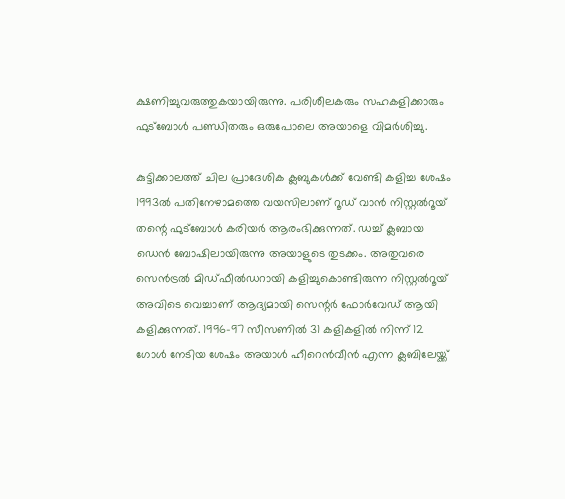ക്ഷണിച്ചുവരുത്തുകയായിരുന്നു. പരിശീലകരും സഹകളിക്കാരും ഫുട്‌ബോള്‍ പണ്ഡിതരും ഒരുപോലെ അയാളെ വിമര്‍ശിച്ചു.

കുട്ടിക്കാലത്ത് ചില പ്രാദേശിക ക്ലബുകള്‍ക്ക് വേണ്ടി കളിച്ച ശേഷം 1993ല്‍ പതിനേഴാമത്തെ വയസിലാണ് റൂഡ് വാന്‍ നിസ്റ്റല്‍റൂയ് തന്റെ ഫുട്‌ബോള്‍ കരിയര്‍ ആരംഭിക്കുന്നത്. ഡച്ച് ക്ലബായ ഡെന്‍ ബോഷിലായിരുന്നു അയാളുടെ തുടക്കം. അതുവരെ സെന്‍ട്രല്‍ മിഡ്ഫീല്‍ഡറായി കളിച്ചുകൊണ്ടിരുന്ന നിസ്റ്റല്‍റൂയ് അവിടെ വെച്ചാണ് ആദ്യമായി സെന്റര്‍ ഫോര്‍വേഡ് ആയി കളിക്കുന്നത്. 1996-97 സീസണില്‍ 31 കളികളില്‍ നിന്ന് 12 ഗോള്‍ നേടിയ ശേഷം അയാള്‍ ഹീറെന്‍വീന്‍ എന്ന ക്ലബിലേയ്ക്ക്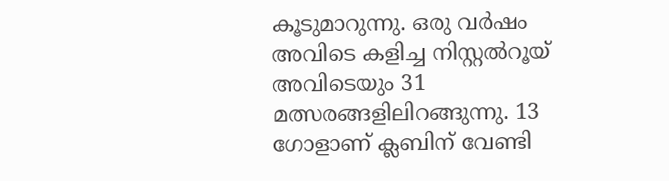കൂടുമാറുന്നു. ഒരു വര്‍ഷം അവിടെ കളിച്ച നിസ്റ്റല്‍റൂയ് അവിടെയും 31 മത്സരങ്ങളിലിറങ്ങുന്നു. 13 ഗോളാണ് ക്ലബിന് വേണ്ടി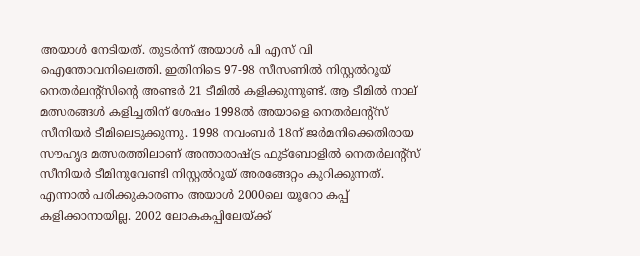അയാള്‍ നേടിയത്. തുടര്‍ന്ന് അയാള്‍ പി എസ് വി ഐന്തോവനിലെത്തി. ഇതിനിടെ 97-98 സീസണില്‍ നിസ്റ്റല്‍റൂയ് നെതര്‍ലന്റ്‌സിന്റെ അണ്ടര്‍ 21 ടീമില്‍ കളിക്കുന്നുണ്ട്. ആ ടീമില്‍ നാല് മത്സരങ്ങള്‍ കളിച്ചതിന് ശേഷം 1998ല്‍ അയാളെ നെതര്‍ലന്റ്‌സ് സീനിയര്‍ ടീമിലെടുക്കുന്നു. 1998 നവംബര്‍ 18ന് ജര്‍മനിക്കെതിരായ സൗഹൃദ മത്സരത്തിലാണ് അന്താരാഷ്ട്ര ഫുട്‌ബോളില്‍ നെതര്‍ലന്റ്‌സ് സീനിയര്‍ ടീമിനുവേണ്ടി നിസ്റ്റല്‍റൂയ് അരങ്ങേറ്റം കുറിക്കുന്നത്. എന്നാല്‍ പരിക്കുകാരണം അയാള്‍ 2000ലെ യൂറോ കപ്പ് കളിക്കാനായില്ല. 2002 ലോകകപ്പിലേയ്ക്ക്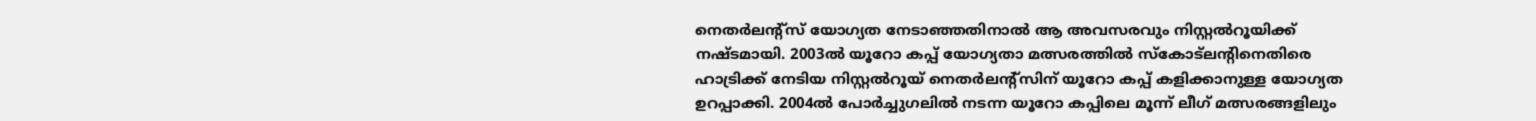നെതര്‍ലന്റ്‌സ് യോഗ്യത നേടാഞ്ഞതിനാല്‍ ആ അവസരവും നിസ്റ്റല്‍റൂയിക്ക് നഷ്ടമായി. 2003ല്‍ യൂറോ കപ്പ് യോഗ്യതാ മത്സരത്തില്‍ സ്‌കോട്‌ലന്റിനെതിരെ ഹാട്രിക്ക് നേടിയ നിസ്റ്റല്‍റൂയ് നെതര്‍ലന്റ്‌സിന് യൂറോ കപ്പ് കളിക്കാനുള്ള യോഗ്യത ഉറപ്പാക്കി. 2004ല്‍ പോര്‍ച്ചുഗലില്‍ നടന്ന യൂറോ കപ്പിലെ മൂന്ന് ലീഗ് മത്സരങ്ങളിലും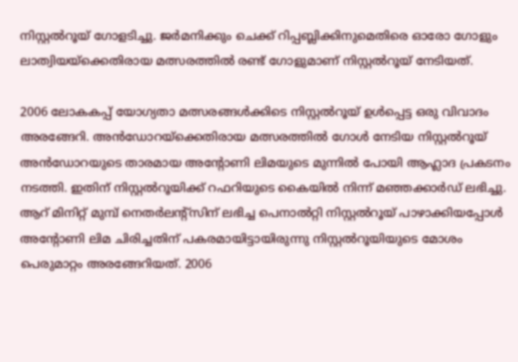നിസ്റ്റല്‍റൂയ് ഗോളടിച്ചു. ജര്‍മനിക്കും ചെക്ക് റിപ്പബ്ലിക്കിനുമെതിരെ ഓരോ ഗോളും ലാത്വിയയ്‌ക്കെതിരായ മത്സരത്തില്‍ രണ്ട് ഗോളുമാണ് നിസ്റ്റല്‍റൂയ് നേടിയത്.

2006 ലോകകപ്പ് യോഗ്യതാ മത്സരങ്ങള്‍ക്കിടെ നിസ്റ്റല്‍റൂയ് ഉള്‍പ്പെട്ട ഒരു വിവാദം അരങ്ങേറി. അന്‍ഡോറയ്‌ക്കെതിരായ മത്സരത്തില്‍ ഗോള്‍ നേടിയ നിസ്റ്റല്‍റൂയ് അന്‍ഡോറയുടെ താരമായ അന്റോണി ലിമയുടെ മുന്നില്‍ പോയി ആഹ്ലാദ പ്രകടനം നടത്തി. ഇതിന് നിസ്റ്റല്‍റൂയിക്ക് റഫറിയുടെ കൈയില്‍ നിന്ന് മഞ്ഞക്കാര്‍ഡ് ലഭിച്ചു. ആറ് മിനിറ്റ് മുമ്പ് നെതര്‍ലന്റ്‌സിന് ലഭിച്ച പെനാല്‍റ്റി നിസ്റ്റല്‍റൂയ് പാഴാക്കിയപ്പോള്‍ അന്റോണി ലിമ ചിരിച്ചതിന് പകരമായിട്ടായിരുന്നു നിസ്റ്റല്‍റൂയിയുടെ മോശം പെരുമാറ്റം അരങ്ങേറിയത്. 2006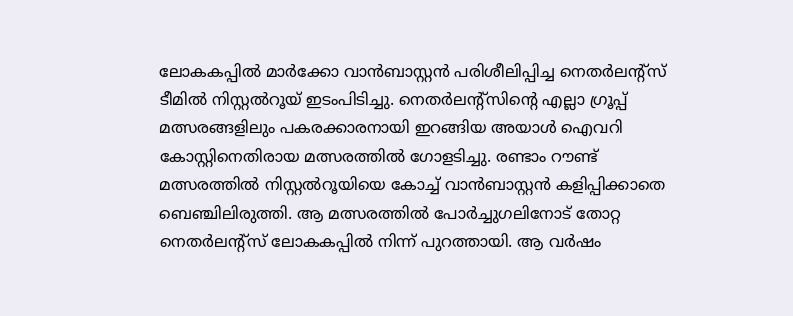ലോകകപ്പില്‍ മാര്‍ക്കോ വാന്‍ബാസ്റ്റന്‍ പരിശീലിപ്പിച്ച നെതര്‍ലന്റ്‌സ് ടീമില്‍ നിസ്റ്റല്‍റൂയ് ഇടംപിടിച്ചു. നെതര്‍ലന്റ്‌സിന്റെ എല്ലാ ഗ്രൂപ്പ് മത്സരങ്ങളിലും പകരക്കാരനായി ഇറങ്ങിയ അയാള്‍ ഐവറി കോസ്റ്റിനെതിരായ മത്സരത്തില്‍ ഗോളടിച്ചു. രണ്ടാം റൗണ്ട് മത്സരത്തില്‍ നിസ്റ്റല്‍റൂയിയെ കോച്ച് വാന്‍ബാസ്റ്റന്‍ കളിപ്പിക്കാതെ ബെഞ്ചിലിരുത്തി. ആ മത്സരത്തില്‍ പോര്‍ച്ചുഗലിനോട് തോറ്റ നെതര്‍ലന്റ്‌സ് ലോകകപ്പില്‍ നിന്ന് പുറത്തായി. ആ വര്‍ഷം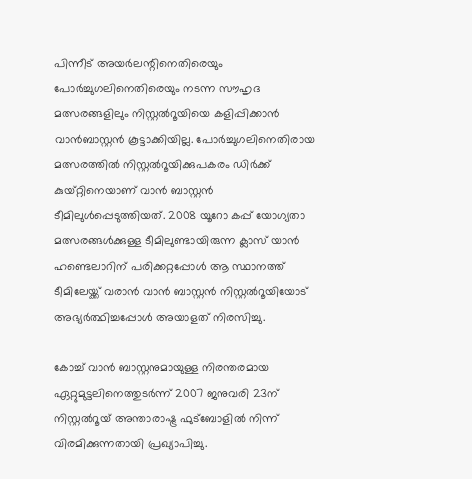പിന്നീട് അയര്‍ലന്റിനെതിരെയും പോര്‍ച്ചുഗലിനെതിരെയും നടന്ന സൗഹൃദ മത്സരങ്ങളിലും നിസ്റ്റല്‍റൂയിയെ കളിപ്പിക്കാന്‍ വാന്‍ബാസ്റ്റന്‍ കൂട്ടാക്കിയില്ല. പോര്‍ച്ചുഗലിനെതിരായ മത്സരത്തില്‍ നിസ്റ്റല്‍റൂയിക്കുപകരം ഡിര്‍ക്ക് കുയ്റ്റിനെയാണ് വാന്‍ ബാസ്റ്റന്‍ ടീമിലുള്‍പ്പെടുത്തിയത്. 2008 യൂറോ കപ്പ് യോഗ്യതാ മത്സരങ്ങള്‍ക്കുള്ള ടീമിലുണ്ടായിരുന്ന ക്ലാസ് യാന്‍ ഹണ്ടെലാറിന് പരിക്കറ്റപ്പോള്‍ ആ സ്ഥാനത്ത് ടീമിലേയ്ക്ക് വരാന്‍ വാന്‍ ബാസ്റ്റന്‍ നിസ്റ്റല്‍റൂയിയോട് അഭ്യര്‍ത്ഥിച്ചപ്പോള്‍ അയാളത് നിരസിച്ചു.

കോച്ച് വാന്‍ ബാസ്റ്റനുമായുള്ള നിരന്തരമായ ഏറ്റുമുട്ടലിനെത്തുടര്‍ന്ന് 2007 ജനുവരി 23ന് നിസ്റ്റല്‍റൂയ് അന്താരാഷ്ട്ര ഫുട്‌ബോളില്‍ നിന്ന് വിരമിക്കുന്നതായി പ്രഖ്യാപിച്ചു.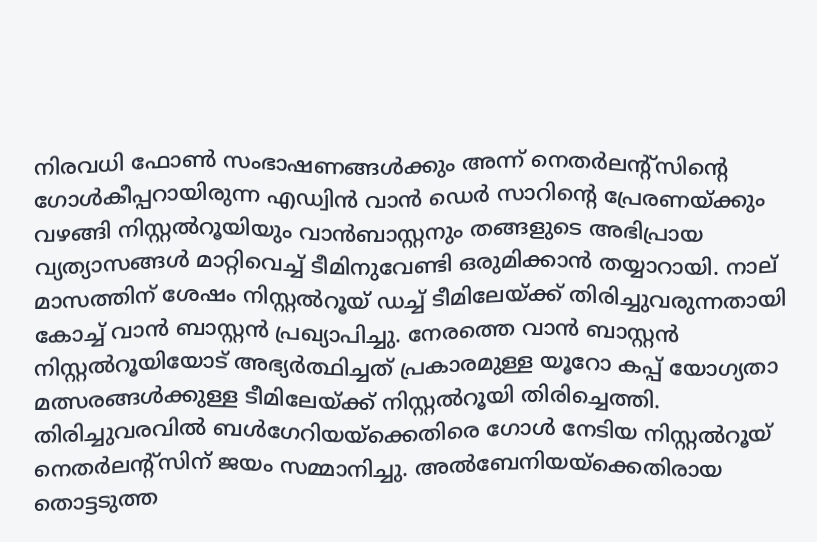നിരവധി ഫോണ്‍ സംഭാഷണങ്ങള്‍ക്കും അന്ന് നെതര്‍ലന്റ്‌സിന്റെ ഗോള്‍കീപ്പറായിരുന്ന എഡ്വിന്‍ വാന്‍ ഡെര്‍ സാറിന്റെ പ്രേരണയ്ക്കും വഴങ്ങി നിസ്റ്റല്‍റൂയിയും വാന്‍ബാസ്റ്റനും തങ്ങളുടെ അഭിപ്രായ വ്യത്യാസങ്ങള്‍ മാറ്റിവെച്ച് ടീമിനുവേണ്ടി ഒരുമിക്കാന്‍ തയ്യാറായി. നാല് മാസത്തിന് ശേഷം നിസ്റ്റല്‍റൂയ് ഡച്ച് ടീമിലേയ്ക്ക് തിരിച്ചുവരുന്നതായി കോച്ച് വാന്‍ ബാസ്റ്റന്‍ പ്രഖ്യാപിച്ചു. നേരത്തെ വാന്‍ ബാസ്റ്റന്‍ നിസ്റ്റല്‍റൂയിയോട് അഭ്യര്‍ത്ഥിച്ചത് പ്രകാരമുള്ള യൂറോ കപ്പ് യോഗ്യതാ മത്സരങ്ങള്‍ക്കുള്ള ടീമിലേയ്ക്ക് നിസ്റ്റല്‍റൂയി തിരിച്ചെത്തി. തിരിച്ചുവരവില്‍ ബള്‍ഗേറിയയ്‌ക്കെതിരെ ഗോള്‍ നേടിയ നിസ്റ്റല്‍റൂയ് നെതര്‍ലന്റ്‌സിന് ജയം സമ്മാനിച്ചു. അല്‍ബേനിയയ്‌ക്കെതിരായ തൊട്ടടുത്ത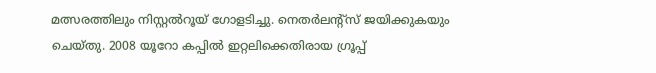മത്സരത്തിലും നിസ്റ്റല്‍റൂയ് ഗോളടിച്ചു. നെതര്‍ലന്റ്‌സ് ജയിക്കുകയും ചെയ്തു. 2008 യൂറോ കപ്പില്‍ ഇറ്റലിക്കെതിരായ ഗ്രൂപ്പ്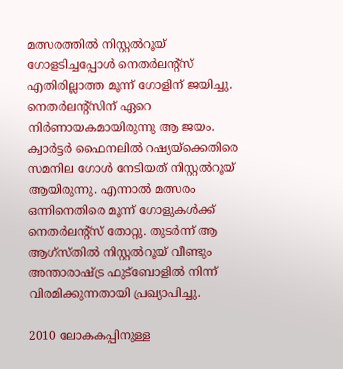മത്സരത്തില്‍ നിസ്റ്റല്‍റൂയ് ഗോളടിച്ചപ്പോള്‍ നെതര്‍ലന്റ്‌സ് എതിരില്ലാത്ത മൂന്ന് ഗോളിന് ജയിച്ചു. നെതര്‍ലന്റ്‌സിന് ഏറെ നിര്‍ണായകമായിരുന്നു ആ ജയം. ക്വാര്‍ട്ടര്‍ ഫൈനലില്‍ റഷ്യയ്‌ക്കെതിരെ സമനില ഗോള്‍ നേടിയത് നിസ്റ്റല്‍റൂയ് ആയിരുന്നു. എന്നാല്‍ മത്സരം ഒന്നിനെതിരെ മൂന്ന് ഗോളുകള്‍ക്ക് നെതര്‍ലന്റ്‌സ് തോറ്റു. തുടര്‍ന്ന് ആ ആഗ്‌സ്തില്‍ നിസ്റ്റല്‍റൂയ് വീണ്ടും അന്താരാഷ്ട്ര ഫുട്‌ബോളില്‍ നിന്ന് വിരമിക്കുന്നതായി പ്രഖ്യാപിച്ചു.

2010 ലോകകപ്പിനുള്ള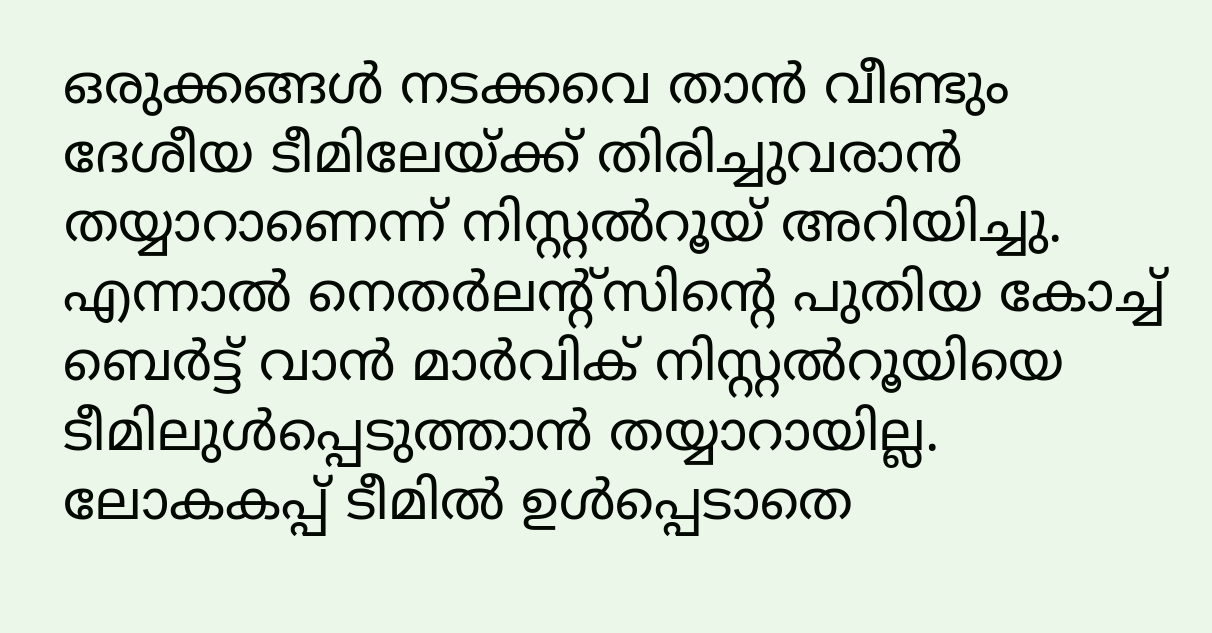ഒരുക്കങ്ങള്‍ നടക്കവെ താന്‍ വീണ്ടും ദേശീയ ടീമിലേയ്ക്ക് തിരിച്ചുവരാന്‍ തയ്യാറാണെന്ന് നിസ്റ്റല്‍റൂയ് അറിയിച്ചു. എന്നാല്‍ നെതര്‍ലന്റ്‌സിന്റെ പുതിയ കോച്ച് ബെര്‍ട്ട് വാന്‍ മാര്‍വിക് നിസ്റ്റല്‍റൂയിയെ ടീമിലുള്‍പ്പെടുത്താന്‍ തയ്യാറായില്ല. ലോകകപ്പ് ടീമില്‍ ഉള്‍പ്പെടാതെ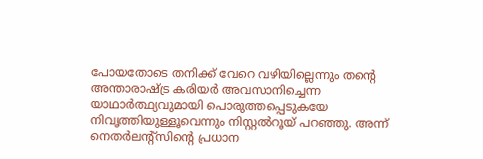പോയതോടെ തനിക്ക് വേറെ വഴിയില്ലെന്നും തന്റെ അന്താരാഷ്ട്ര കരിയര്‍ അവസാനിച്ചെന്ന യാഥാര്‍ത്ഥ്യവുമായി പൊരുത്തപ്പെടുകയേ നിവൃത്തിയുള്ളൂവെന്നും നിസ്റ്റല്‍റൂയ് പറഞ്ഞു. അന്ന് നെതര്‍ലന്റ്‌സിന്റെ പ്രധാന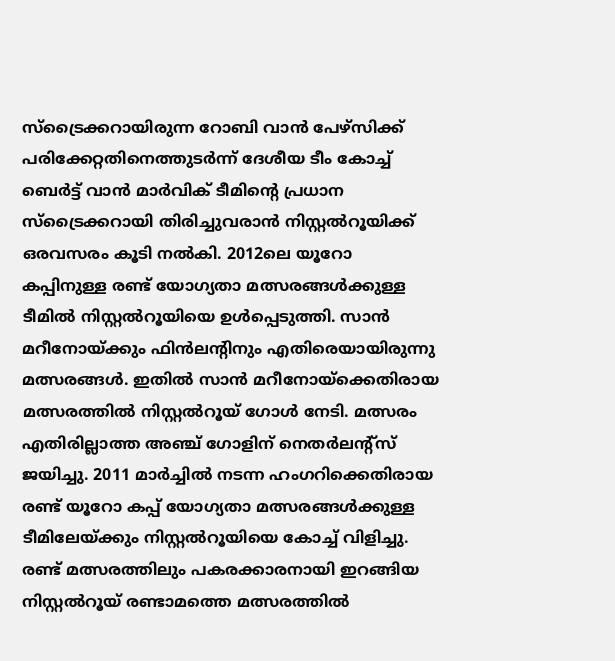സ്‌ട്രൈക്കറായിരുന്ന റോബി വാന്‍ പേഴ്‌സിക്ക് പരിക്കേറ്റതിനെത്തുടര്‍ന്ന് ദേശീയ ടീം കോച്ച് ബെര്‍ട്ട് വാന്‍ മാര്‍വിക് ടീമിന്റെ പ്രധാന സ്‌ട്രൈക്കറായി തിരിച്ചുവരാന്‍ നിസ്റ്റല്‍റൂയിക്ക് ഒരവസരം കൂടി നല്‍കി. 2012ലെ യൂറോ കപ്പിനുള്ള രണ്ട് യോഗ്യതാ മത്സരങ്ങള്‍ക്കുള്ള ടീമില്‍ നിസ്റ്റല്‍റൂയിയെ ഉള്‍പ്പെടുത്തി. സാന്‍ മറീനോയ്ക്കും ഫിന്‍ലന്റിനും എതിരെയായിരുന്നു മത്സരങ്ങള്‍. ഇതില്‍ സാന്‍ മറീനോയ്‌ക്കെതിരായ മത്സരത്തില്‍ നിസ്റ്റല്‍റൂയ് ഗോള്‍ നേടി. മത്സരം എതിരില്ലാത്ത അഞ്ച് ഗോളിന് നെതര്‍ലന്റ്‌സ് ജയിച്ചു. 2011 മാര്‍ച്ചില്‍ നടന്ന ഹംഗറിക്കെതിരായ രണ്ട് യൂറോ കപ്പ് യോഗ്യതാ മത്സരങ്ങള്‍ക്കുള്ള ടീമിലേയ്ക്കും നിസ്റ്റല്‍റൂയിയെ കോച്ച് വിളിച്ചു. രണ്ട് മത്സരത്തിലും പകരക്കാരനായി ഇറങ്ങിയ നിസ്റ്റല്‍റൂയ് രണ്ടാമത്തെ മത്സരത്തില്‍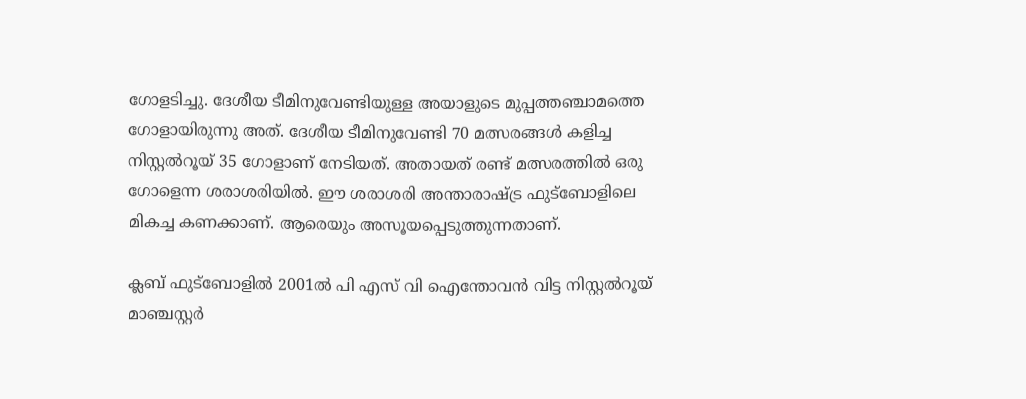ഗോളടിച്ചു. ദേശീയ ടീമിനുവേണ്ടിയുള്ള അയാളുടെ മുപ്പത്തഞ്ചാമത്തെ ഗോളായിരുന്നു അത്. ദേശീയ ടീമിനുവേണ്ടി 70 മത്സരങ്ങള്‍ കളിച്ച നിസ്റ്റല്‍റൂയ് 35 ഗോളാണ് നേടിയത്. അതായത് രണ്ട് മത്സരത്തില്‍ ഒരു ഗോളെന്ന ശരാശരിയില്‍. ഈ ശരാശരി അന്താരാഷ്ട്ര ഫുട്‌ബോളിലെ മികച്ച കണക്കാണ്. ആരെയും അസൂയപ്പെടുത്തുന്നതാണ്.

ക്ലബ് ഫുട്‌ബോളില്‍ 2001ല്‍ പി എസ് വി ഐന്തോവന്‍ വിട്ട നിസ്റ്റല്‍റൂയ് മാഞ്ചസ്റ്റര്‍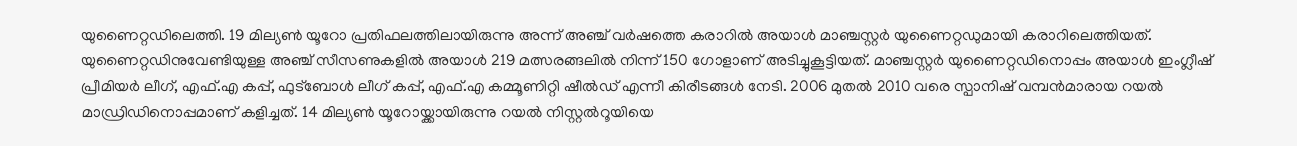യുണൈറ്റഡിലെത്തി. 19 മില്യണ്‍ യൂറോ പ്രതിഫലത്തിലായിരുന്നു അന്ന് അഞ്ച് വര്‍ഷത്തെ കരാറില്‍ അയാള്‍ മാഞ്ചസ്റ്റര്‍ യുണൈറ്റഡുമായി കരാറിലെത്തിയത്. യുണൈറ്റഡിനുവേണ്ടിയുള്ള അഞ്ച് സീസണുകളില്‍ അയാള്‍ 219 മത്സരങ്ങലില്‍ നിന്ന് 150 ഗോളാണ് അടിച്ചുകൂട്ടിയത്. മാഞ്ചസ്റ്റര്‍ യുണൈറ്റഡിനൊപ്പം അയാള്‍ ഇംഗ്ലീഷ് പ്രീമിയര്‍ ലീഗ്, എഫ്.എ കപ്പ്, ഫുട്‌ബോള്‍ ലീഗ് കപ്പ്, എഫ്.എ കമ്മൂണിറ്റി ഷീല്‍ഡ് എന്നീ കിരീടങ്ങള്‍ നേടി. 2006 മുതല്‍ 2010 വരെ സ്പാനിഷ് വമ്പന്‍മാരായ റയല്‍ മാഡ്രിഡിനൊപ്പമാണ് കളിച്ചത്. 14 മില്യണ്‍ യൂറോയ്ക്കായിരുന്നു റയല്‍ നിസ്റ്റല്‍റൂയിയെ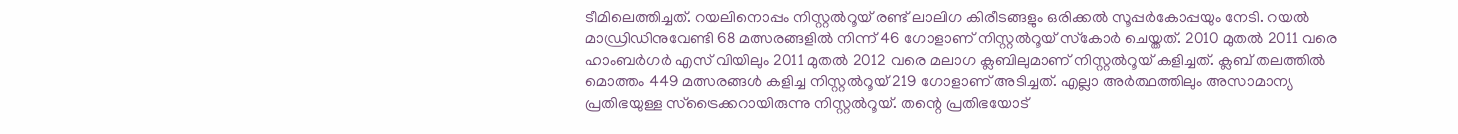ടീമിലെത്തിച്ചത്. റയലിനൊപ്പം നിസ്റ്റല്‍റൂയ് രണ്ട് ലാലിഗ കിരീടങ്ങളും ഒരിക്കല്‍ സൂപ്പര്‍കോപ്പയും നേടി. റയല്‍ മാഡ്രിഡിനുവേണ്ടി 68 മത്സരങ്ങളില്‍ നിന്ന് 46 ഗോളാണ് നിസ്റ്റല്‍റൂയ് സ്‌കോര്‍ ചെയ്തത്. 2010 മുതല്‍ 2011 വരെ ഹാംബര്‍ഗര്‍ എസ് വിയിലും 2011 മുതല്‍ 2012 വരെ മലാഗ ക്ലബിലുമാണ് നിസ്റ്റല്‍റൂയ് കളിച്ചത്. ക്ലബ് തലത്തില്‍ മൊത്തം 449 മത്സരങ്ങള്‍ കളിച്ച നിസ്റ്റല്‍റൂയ് 219 ഗോളാണ് അടിച്ചത്. എല്ലാ അര്‍ത്ഥത്തിലും അസാമാന്യ പ്രതിഭയുള്ള സ്‌ട്രൈക്കറായിരുന്നു നിസ്റ്റല്‍റൂയ്. തന്റെ പ്രതിഭയോട്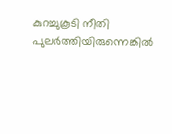കുറച്ചുകൂടി നീതി പുലര്‍ത്തിയിരുന്നെങ്കില്‍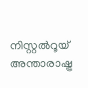നിസ്റ്റല്‍റൂയ് അന്താരാഷ്ട്ര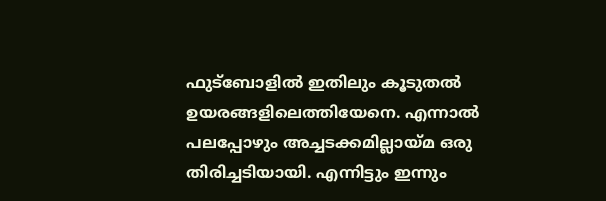ഫുട്‌ബോളില്‍ ഇതിലും കൂടുതല്‍ ഉയരങ്ങളിലെത്തിയേനെ. എന്നാല്‍ പലപ്പോഴും അച്ചടക്കമില്ലായ്മ ഒരു തിരിച്ചടിയായി. എന്നിട്ടും ഇന്നും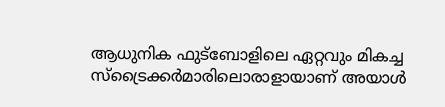ആധുനിക ഫുട്‌ബോളിലെ ഏറ്റവും മികച്ച സ്‌ട്രൈക്കര്‍മാരിലൊരാളായാണ് അയാള്‍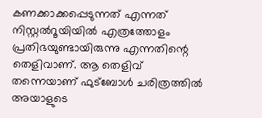കണക്കാക്കപ്പെടുന്നത് എന്നത് നിസ്റ്റല്‍റൂയിയില്‍ എത്രത്തോളം പ്രതിഭയുണ്ടായിരുന്നു എന്നതിന്റെ തെളിവാണ്. ആ തെളിവ് തന്നെയാണ് ഫുട്‌ബോള്‍ ചരിത്രത്തില്‍ അയാളുടെ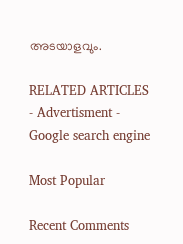അടയാളവും.

RELATED ARTICLES
- Advertisment -
Google search engine

Most Popular

Recent Comments